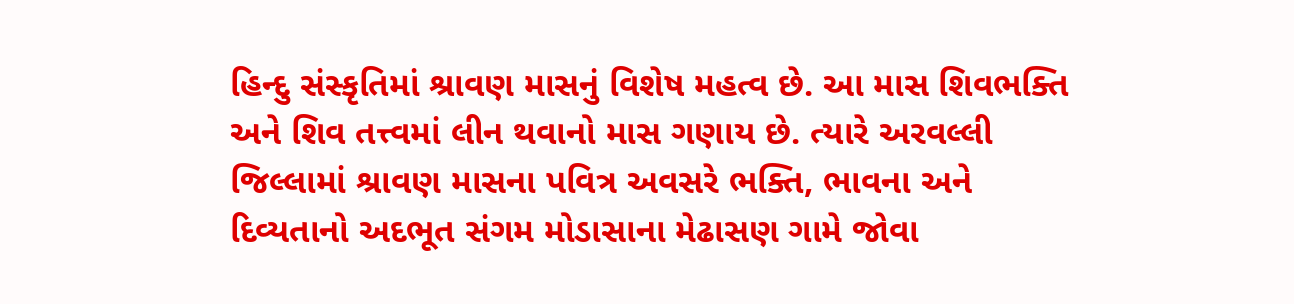હિન્દુ સંસ્કૃતિમાં શ્રાવણ માસનું વિશેષ મહત્વ છે. આ માસ શિવભક્તિ અને શિવ તત્ત્વમાં લીન થવાનો માસ ગણાય છે. ત્યારે અરવલ્લી જિલ્લામાં શ્રાવણ માસના પવિત્ર અવસરે ભક્તિ, ભાવના અને દિવ્યતાનો અદભૂત સંગમ મોડાસાના મેઢાસણ ગામે જોવા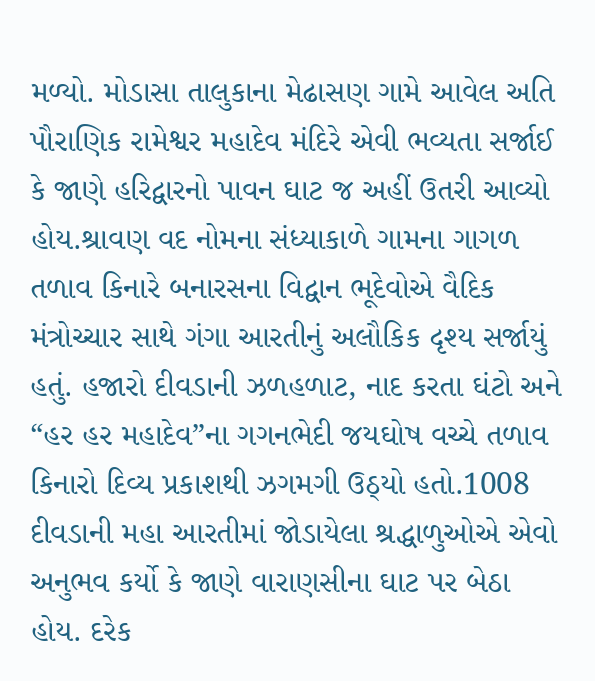મળ્યો. મોડાસા તાલુકાના મેઢાસણ ગામે આવેલ અતિ પૌરાણિક રામેશ્વર મહાદેવ મંદિરે એવી ભવ્યતા સર્જાઈ કે જાણે હરિદ્વારનો પાવન ઘાટ જ અહીં ઉતરી આવ્યો હોય.શ્રાવણ વદ નોમના સંધ્યાકાળે ગામના ગાગળ તળાવ કિનારે બનારસના વિદ્વાન ભૂદેવોએ વૈદિક મંત્રોચ્ચાર સાથે ગંગા આરતીનું અલૌકિક દૃશ્ય સર્જાયું હતું. હજારો દીવડાની ઝળહળાટ, નાદ કરતા ઘંટો અને “હર હર મહાદેવ”ના ગગનભેદી જયઘોષ વચ્ચે તળાવ કિનારો દિવ્ય પ્રકાશથી ઝગમગી ઉઠ્યો હતો.1008 દીવડાની મહા આરતીમાં જોડાયેલા શ્રદ્ધાળુઓએ એવો અનુભવ કર્યો કે જાણે વારાણસીના ઘાટ પર બેઠા હોય. દરેક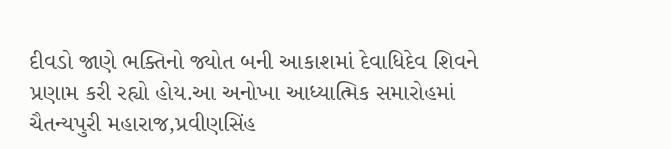દીવડો જાણે ભક્તિનો જ્યોત બની આકાશમાં દેવાધિદેવ શિવને પ્રણામ કરી રહ્યો હોય.આ અનોખા આધ્યાત્મિક સમારોહમાં ચૈતન્યપુરી મહારાજ,પ્રવીણસિંહ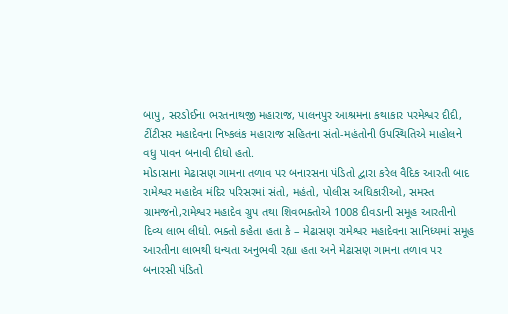બાપુ, સરડોઈના ભરતનાથજી મહારાજ, પાલનપુર આશ્રમના કથાકાર પરમેશ્વર દીદી, ટીંટીસર મહાદેવના નિષ્કલંક મહારાજ સહિતના સંતો-મહંતોની ઉપસ્થિતિએ માહોલને વધુ પાવન બનાવી દીધો હતો.
મોડાસાના મેઢાસણ ગામના તળાવ પર બનારસના પંડિતો દ્વારા કરેલ વૈદિક આરતી બાદ રામેશ્વર મહાદેવ મંદિર પરિસરમાં સંતો, મહંતો, પોલીસ અધિકારીઓ, સમસ્ત ગ્રામજનો,રામેશ્વર મહાદેવ ગ્રુપ તથા શિવભક્તોએ 1008 દીવડાની સમૂહ આરતીનો દિવ્ય લાભ લીધો. ભક્તો કહેતા હતા કે – મેઢાસણ રામેશ્વર મહાદેવના સાનિધ્યમાં સમૂહ આરતીના લાભથી ધન્યતા અનુભવી રહ્યા હતા અને મેઢાસણ ગામના તળાવ પર બનારસી પંડિતો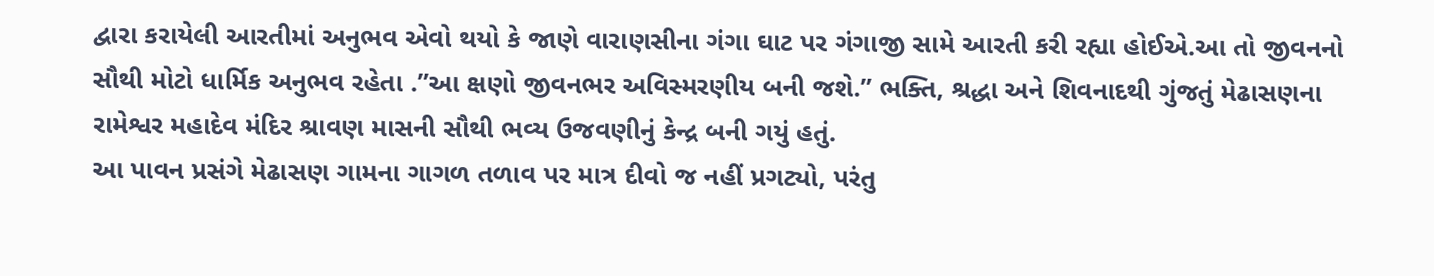દ્વારા કરાયેલી આરતીમાં અનુભવ એવો થયો કે જાણે વારાણસીના ગંગા ઘાટ પર ગંગાજી સામે આરતી કરી રહ્યા હોઈએ.આ તો જીવનનો સૌથી મોટો ધાર્મિક અનુભવ રહેતા .”આ ક્ષણો જીવનભર અવિસ્મરણીય બની જશે.” ભક્તિ, શ્રદ્ધા અને શિવનાદથી ગુંજતું મેઢાસણના રામેશ્વર મહાદેવ મંદિર શ્રાવણ માસની સૌથી ભવ્ય ઉજવણીનું કેન્દ્ર બની ગયું હતું.
આ પાવન પ્રસંગે મેઢાસણ ગામના ગાગળ તળાવ પર માત્ર દીવો જ નહીં પ્રગટ્યો, પરંતુ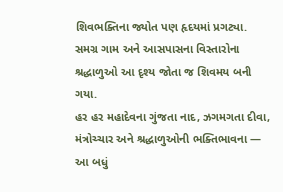શિવભક્તિના જ્યોત પણ હૃદયમાં પ્રગટ્યા. સમગ્ર ગામ અને આસપાસના વિસ્તારોના શ્રદ્ધાળુઓ આ દૃશ્ય જોતા જ શિવમય બની ગયા.
હર હર મહાદેવના ગુંજતા નાદ, ઝગમગતા દીવા, મંત્રોચ્ચાર અને શ્રદ્ધાળુઓની ભક્તિભાવના — આ બધું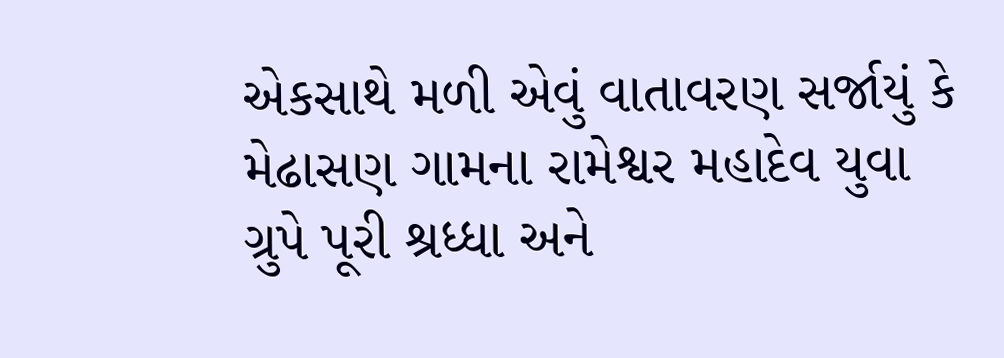એકસાથે મળી એવું વાતાવરણ સર્જાયું કે મેઢાસણ ગામના રામેશ્વર મહાદેવ યુવા ગ્રુપે પૂરી શ્રધ્ધા અને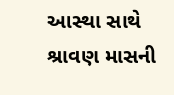આસ્થા સાથે શ્રાવણ માસની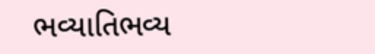ભવ્યાતિભવ્ય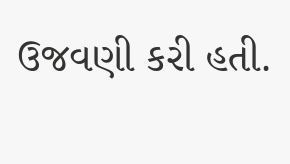ઉજવણી કરી હતી.